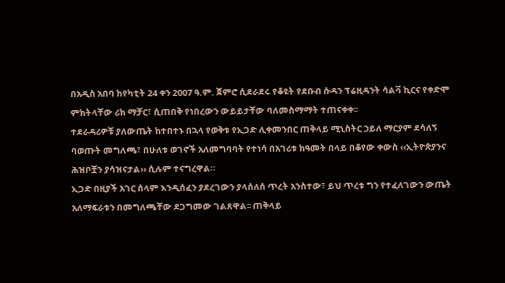በአዲስ አበባ ከየካቲት 24 ቀን 2007 ዓ.ም. ጀምሮ ሲደራደሩ የቆዩት የደቡብ ሱዳን ፕሬዚዳንት ሳልቫ ኪርና የቀድሞ ምክትላቸው ሪክ ማቻር፣ ሲጠበቅ የነበረውን ውይይታቸው ባለመስማማት ተጠናቀቀ፡፡
ተደራዳሪዎቹ ያለውጤት ከተበተኑ በኋላ የወቅቱ የኢጋድ ሊቀመንበር ጠቅላይ ሚኒስትር ኃይለ ማርያም ደሳለኝ ባወጡት መግለጫ፣ በሁለቱ ወገኖች አለመግባባት የተነሳ በአገሪቱ ከዓመት በላይ በቆየው ቀውስ ‹‹ኢትዮጵያንና ሕዝቦቿን ያሳዝናታል›› ሲሉም ተናግረዋል።
ኢጋድ በዚያች አገር ሰላም እንዲሰፈን ያደረገውን ያላሰለሰ ጥረት አንስተው፣ ይህ ጥረቱ ግን የተፈለገውን ውጤት አለማፍራቱን በመግለጫቸው ደጋግመው ገልጸዋል፡፡ ጠቅላይ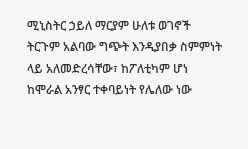ሚኒስትር ኃይለ ማርያም ሁለቱ ወገኖች ትርጉም አልባው ግጭት እንዲያበቃ ስምምነት ላይ አለመድረሳቸው፣ ከፖለቲካም ሆነ ከሞራል አንፃር ተቀባይነት የሌለው ነው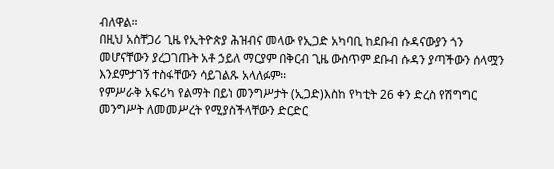ብለዋል።
በዚህ አስቸጋሪ ጊዜ የኢትዮጵያ ሕዝብና መላው የኢጋድ አካባቢ ከደቡብ ሱዳናውያን ጎን መሆናቸውን ያረጋገጡት አቶ ኃይለ ማርያም በቅርብ ጊዜ ውስጥም ደቡብ ሱዳን ያጣችውን ሰላሟን እንደምታገኝ ተስፋቸውን ሳይገልጹ አላለፉም፡፡
የምሥራቅ አፍሪካ የልማት በይነ መንግሥታት (ኢጋድ)እስከ የካቲት 26 ቀን ድረስ የሽግግር መንግሥት ለመመሥረት የሚያስችላቸውን ድርድር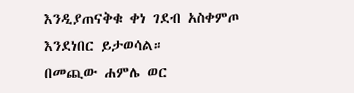እንዲያጠናቅቁ ቀነ ገደብ አስቀምጦ እንደነበር ይታወሳል።
በመጪው ሐምሌ ወር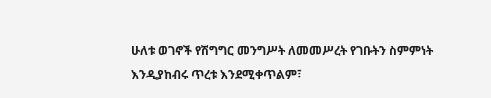ሁለቱ ወገኖች የሽግግር መንግሥት ለመመሥረት የገቡትን ስምምነት እንዲያከብሩ ጥረቱ እንደሚቀጥልም፣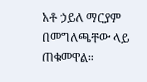አቶ ኃይለ ማርያም በመግለጫቸው ላይ ጠቁመዋል።